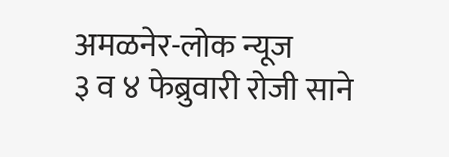अमळनेर-लोक न्यूज
३ व ४ फेब्रुवारी रोजी साने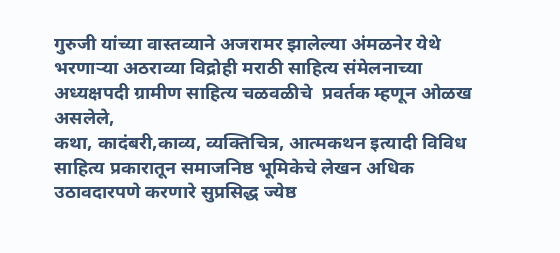गुरुजी यांच्या वास्तव्याने अजरामर झालेल्या अंमळनेर येथे भरणाऱ्या अठराव्या विद्रोही मराठी साहित्य संमेलनाच्या अध्यक्षपदी ग्रामीण साहित्य चळवळीचे  प्रवर्तक म्हणून ओळख असलेले,
कथा, कादंबरी,काव्य, व्यक्तिचित्र, आत्मकथन इत्यादी विविध साहित्य प्रकारातून समाजनिष्ठ भूमिकेचे लेखन अधिक उठावदारपणे करणारे सुप्रसिद्ध ज्येष्ठ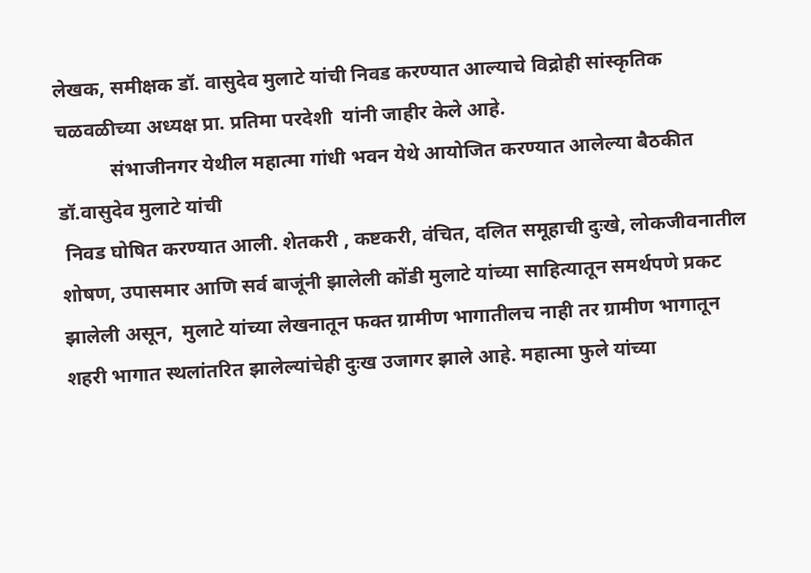लेखक, समीक्षक डॉ. वासुदेव मुलाटे यांची निवड करण्यात आल्याचे विद्रोही सांस्कृतिक चळवळीच्या अध्यक्ष प्रा. प्रतिमा परदेशी  यांनी जाहीर केले आहे.
           संभाजीनगर येथील महात्मा गांधी भवन येथे आयोजित करण्यात आलेल्या बैठकीत डॉ.वासुदेव मुलाटे यांची
 निवड घोषित करण्यात आली. शेतकरी , कष्टकरी, वंचित, दलित समूहाची दुःखे, लोकजीवनातील शोषण, उपासमार आणि सर्व बाजूंनी झालेली कोंडी मुलाटे यांच्या साहित्यातून समर्थपणे प्रकट झालेली असून,  मुलाटे यांच्या लेखनातून फक्त ग्रामीण भागातीलच नाही तर ग्रामीण भागातून शहरी भागात स्थलांतरित झालेल्यांचेही दुःख उजागर झाले आहे. महात्मा फुले यांच्या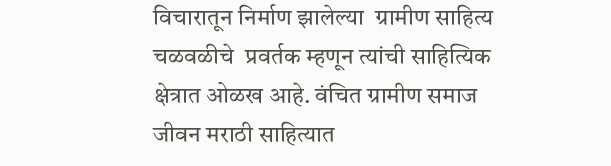विचारातून निर्माण झालेल्या  ग्रामीण साहित्य चळवळीचे  प्रवर्तक म्हणून त्यांची साहित्यिक क्षेत्रात ओळख आहे. वंचित ग्रामीण समाज जीवन मराठी साहित्यात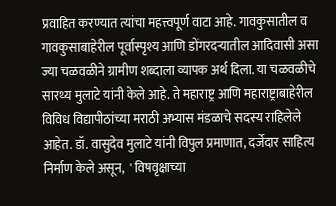प्रवाहित करण्यात त्यांचा महत्त्वपूर्ण वाटा आहे. गावकुसातील व गावकुसाबाहेरील पूर्वास्पृश्य आणि डोंगरदऱ्यातील आदिवासी असा ज्या चळवळीने ग्रामीण शब्दाला व्यापक अर्थ दिला. या चळवळीचे सारथ्य मुलाटे यांनी केले आहे. ते महाराष्ट्र आणि महाराष्ट्राबाहेरील विविध विद्यापीठांच्या मराठी अभ्यास मंडळाचे सदस्य राहिलेले आहेत. डॉ. वासुदेव मुलाटे यांनी विपुल प्रमाणात, दर्जेदार साहित्य निर्माण केले असून,  ' विषवृक्षाच्या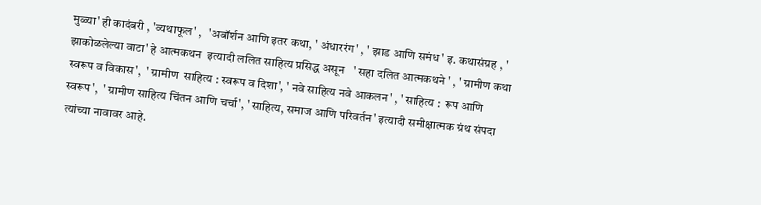मुळ्या' ही कादंबरी , 'व्यथाफूल' ,   'अबॉर्शन आणि इतर कथा, ' अंधाररंग' , ' झाड आणि समंध' इ. कथासंग्रह , ' झाकोळलेल्या वाटा' हे आत्मकथन  इत्यादी ललित साहित्य प्रसिद्ध असून   ' सहा दलित आत्मकथने ' , ' ग्रामीण कथा स्वरूप व विकास',  ' ग्रामीण  साहित्य : स्वरूप व दिशा', ' नवे साहित्य नवे आकलन' , ' साहित्य :  रूप आणि स्वरूप',  ' ग्रामीण साहित्य चिंतन आणि चर्चा', ' साहित्य, समाज आणि परिवर्तन' इत्यादी समीक्षात्मक ग्रंथ संपदा त्यांच्या नावावर आहे.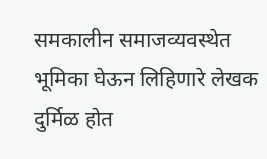समकालीन समाजव्यवस्थेत भूमिका घेऊन लिहिणारे लेखक दुर्मिळ होत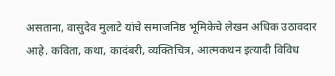असताना, वासुदेव मुलाटे यांचे समाजनिष्ठ भूमिकेचे लेखन अधिक उठावदार आहे. कविता, कथा, कादंबरी, व्यक्तिचित्र, आत्मकथन इत्यादी विविध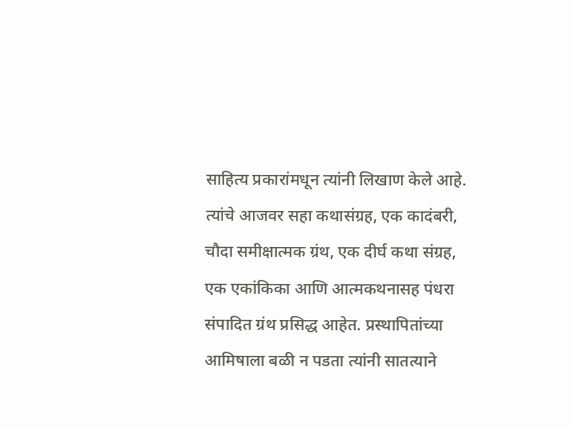साहित्य प्रकारांमधून त्यांनी लिखाण केले आहे. त्यांचे आजवर सहा कथासंग्रह, एक कादंबरी, चौदा समीक्षात्मक ग्रंथ, एक दीर्घ कथा संग्रह, एक एकांकिका आणि आत्मकथनासह पंधरा संपादित ग्रंथ प्रसिद्ध आहेत. प्रस्थापितांच्या आमिषाला बळी न पडता त्यांनी सातत्याने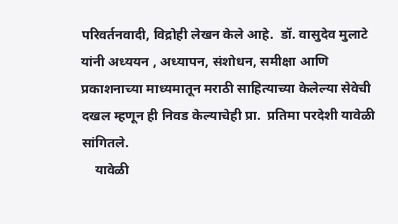परिवर्तनवादी, विद्रोही लेखन केले आहे.  डॉ. वासुदेव मुलाटे यांनी अध्ययन , अध्यापन, संशोधन, समीक्षा आणि प्रकाशनाच्या माध्यमातून मराठी साहित्याच्या केलेल्या सेवेची दखल म्हणून ही निवड केल्याचेही प्रा.  प्रतिमा परदेशी यावेळी सांगितले.
    यावेळी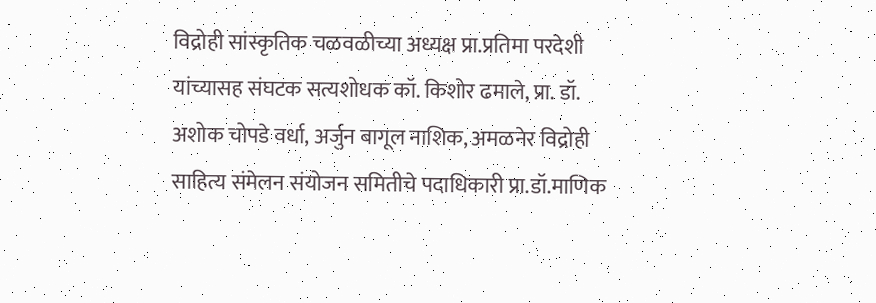विद्रोही सांस्कृतिक चळवळीच्या अध्यक्ष प्रा.प्रतिमा परदेशी यांच्यासह संघटक सत्यशोधक कॉ. किशोर ढमाले, प्रा. डॉ. अशोक चोपडे वर्धा, अर्जुन बागूल नाशिक, अमळनेर विद्रोही साहित्य संमेलन संयोजन समितीचे पदाधिकारी प्रा.डॉ.माणिक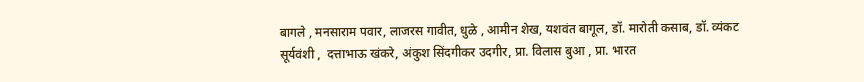बागले , मनसाराम पवार, लाजरस गावीत, धुळे , आमीन शेख, यशवंत बागूल, डॉ. मारोती कसाब, डॉ. व्यंकट सूर्यवंशी ,  दत्ताभाऊ खंकरे, अंकुश सिंदगीकर उदगीर, प्रा. विलास बुआ , प्रा. भारत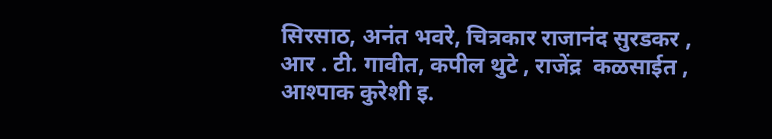सिरसाठ, अनंत भवरे, चित्रकार राजानंद सुरडकर , आर . टी. गावीत, कपील थुटे , राजेंद्र  कळसाईत , आश्पाक कुरेशी इ.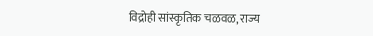विद्रोही सांस्कृतिक चळवळ, राज्य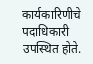कार्यकारिणीचे  पदाधिकारी उपस्थित होते.